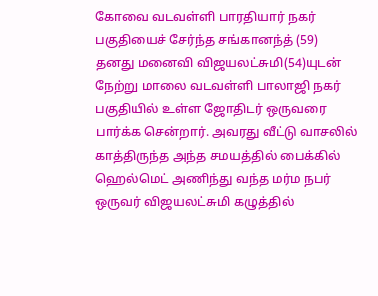கோவை வடவள்ளி பாரதியார் நகர் பகுதியைச் சேர்ந்த சங்கானந்த் (59) தனது மனைவி விஜயலட்சுமி(54)யுடன் நேற்று மாலை வடவள்ளி பாலாஜி நகர் பகுதியில் உள்ள ஜோதிடர் ஒருவரை பார்க்க சென்றார். அவரது வீட்டு வாசலில் காத்திருந்த அந்த சமயத்தில் பைக்கில் ஹெல்மெட் அணிந்து வந்த மர்ம நபர் ஒருவர் விஜயலட்சுமி கழுத்தில்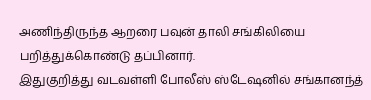அணிந்திருந்த ஆறரை பவுன் தாலி சங்கிலியை பறித்துக்கொண்டு தப்பினார்.
இதுகுறித்து வடவள்ளி போலீஸ் ஸ்டேஷனில் சங்கானந்த்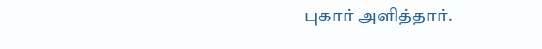புகார் அளித்தார்.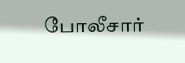போலீசார்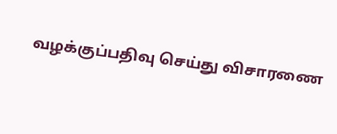வழக்குப்பதிவு செய்து விசாரணை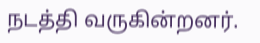நடத்தி வருகின்றனர்.